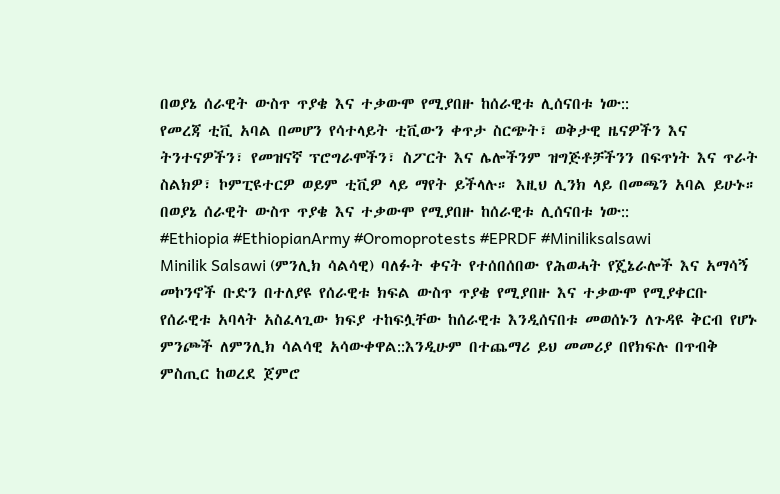በወያኔ ሰራዊት ውስጥ ጥያቄ እና ተቃውሞ የሚያበዙ ከሰራዊቱ ሊሰናበቱ ነው::
የመረጃ ቲቪ አባል በመሆን የሳተላይት ቲቪውን ቀጥታ ስርጭት፣ ወቅታዊ ዜናዎችን እና ትንተናዎችን፣ የመዝናኛ ፕሮግራሞችን፣ ስፖርት እና ሌሎችንም ዝግጅቶቻችንን በፍጥነት እና ጥራት ስልክዎ፣ ኮምፒዩተርዎ ወይም ቲቪዎ ላይ ማየት ይችላሉ። እዚህ ሊንክ ላይ በመጫን አባል ይሁኑ።
በወያኔ ሰራዊት ውስጥ ጥያቄ እና ተቃውሞ የሚያበዙ ከሰራዊቱ ሊሰናበቱ ነው::
#Ethiopia #EthiopianArmy #Oromoprotests #EPRDF #Miniliksalsawi
Minilik Salsawi (ምንሊክ ሳልሳዊ) ባለፉት ቀናት የተሰበሰበው የሕወሓት የጄኔራሎች እና አማሳኝ መኮንኖች ቡድን በተለያዩ የሰራዊቱ ክፍል ውስጥ ጥያቄ የሚያበዙ እና ተቃውሞ የሚያቀርቡ የሰራዊቱ አባላት አስፈላጊው ክፍያ ተከፍሏቸው ከሰራዊቱ እንዲሰናበቱ መወሰኑን ለጉዳዩ ቅርብ የሆኑ ምንጮች ለምንሊክ ሳልሳዊ አሳውቀዋል::እንዲሁም በተጨማሪ ይህ መመሪያ በየክፍሉ በጥብቅ ምስጢር ከወረደ ጀምሮ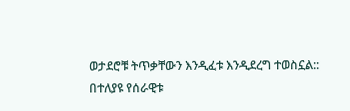ወታደሮቹ ትጥቃቸውን እንዲፈቱ እንዲደረግ ተወስኗል::
በተለያዩ የሰራዊቱ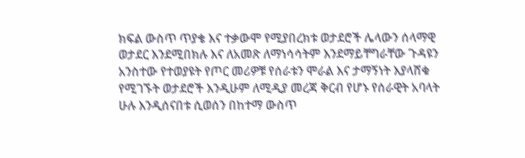ክፍል ውስጥ ጥያቄ እና ተቃውሞ የሚያበረክቱ ወታደሮች ሌላውን ሰላማዊ ወታደር እንደሚበክሉ እና ለአመጽ ለማነሳሳትም እንደማይቸግራቸው ጉዳዩን አንስተው የተወያዩት የጦር መሪዎቹ የሰራቱን ሞራል እና ታማኝነት እያላሸቁ የሚገኙት ወታደሮች እንዲሁም ለሚዲያ መረጃ ቅርብ የሆኑ የሰራዊት አባላት ሁሉ እንዲሰናበቱ ሲወሰን በከተማ ውስጥ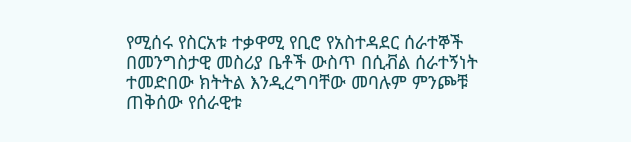የሚሰሩ የስርአቱ ተቃዋሚ የቢሮ የአስተዳደር ሰራተኞች በመንግስታዊ መስሪያ ቤቶች ውስጥ በሲቭል ሰራተኝነት ተመድበው ክትትል እንዲረግባቸው መባሉም ምንጮቹ ጠቅሰው የሰራዊቱ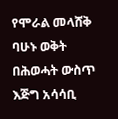የሞራል መላሸቅ ባሁኑ ወቅት በሕወሓት ውስጥ እጅግ አሳሳቢ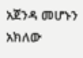አጀንዳ መሆኑን አክለው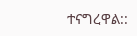ተናግረዋል::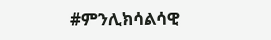#ምንሊክሳልሳዊ